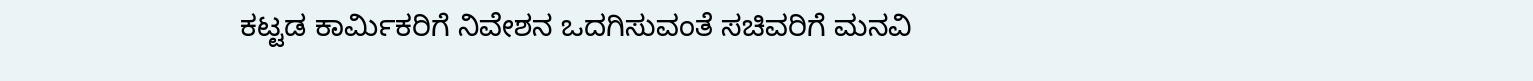ಕಟ್ಟಡ ಕಾರ್ಮಿಕರಿಗೆ ನಿವೇಶನ ಒದಗಿಸುವಂತೆ ಸಚಿವರಿಗೆ ಮನವಿ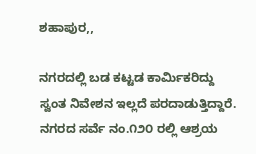ಶಹಾಪುರ,,

ನಗರದಲ್ಲಿ ಬಡ ಕಟ್ಟಡ ಕಾರ್ಮಿಕರಿದ್ದು ಸ್ವಂತ ನಿವೇಶನ ಇಲ್ಲದೆ ಪರದಾಡುತ್ತಿದ್ದಾರೆ. ನಗರದ ಸರ್ವೆ ನಂ.೧೨೦ ರಲ್ಲಿ ಆಶ್ರಯ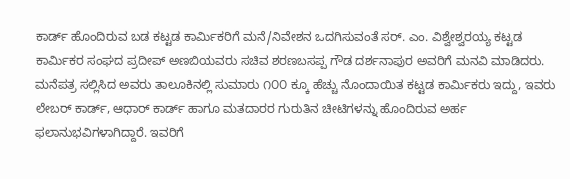ಕಾರ್ಡ್ ಹೊಂದಿರುವ ಬಡ ಕಟ್ಟಡ ಕಾರ್ಮಿಕರಿಗೆ ಮನೆ/ನಿವೇಶನ ಒದಗಿಸುವಂತೆ ಸರ್. ಎಂ. ವಿಶ್ವೇಶ್ವರಯ್ಯ ಕಟ್ಟಡ ಕಾರ್ಮಿಕರ ಸಂಘದ ಪ್ರದೀಪ್ ಅಣಬಿಯವರು ಸಚಿವ ಶರಣಬಸಪ್ಪ ಗೌಡ ದರ್ಶನಾಪುರ ಅವರಿಗೆ ಮನವಿ ಮಾಡಿದರು. ಮನೆಪತ್ರ ಸಲ್ಲಿಸಿದ ಅವರು ತಾಲೂಕಿನಲ್ಲಿ ಸುಮಾರು ೧೦೦ ಕ್ಕೂ ಹೆಚ್ಚು ನೊಂದಾಯಿತ ಕಟ್ಟಡ ಕಾರ್ಮಿಕರು ಇದ್ದು, ಇವರು ಲೇಬರ್ ಕಾರ್ಡ್, ಆಧಾರ್ ಕಾರ್ಡ್ ಹಾಗೂ ಮತದಾರರ ಗುರುತಿನ ಚೀಟಿಗಳನ್ನು ಹೊಂದಿರುವ ಅರ್ಹ ಫಲಾನುಭವಿಗಳಾಗಿದ್ದಾರೆ. ಇವರಿಗೆ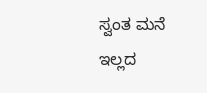ಸ್ವಂತ ಮನೆ ಇಲ್ಲದ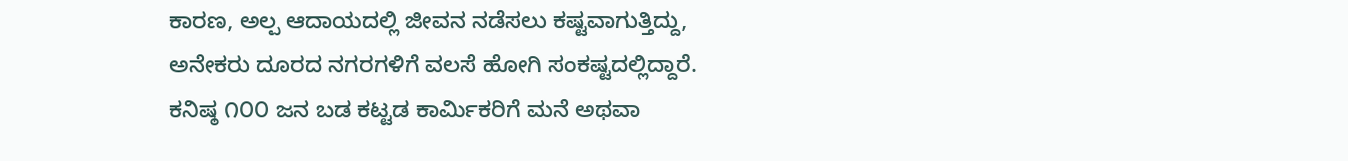ಕಾರಣ, ಅಲ್ಪ ಆದಾಯದಲ್ಲಿ ಜೀವನ ನಡೆಸಲು ಕಷ್ಟವಾಗುತ್ತಿದ್ದು, ಅನೇಕರು ದೂರದ ನಗರಗಳಿಗೆ ವಲಸೆ ಹೋಗಿ ಸಂಕಷ್ಟದಲ್ಲಿದ್ದಾರೆ. ಕನಿಷ್ಠ ೧೦೦ ಜನ ಬಡ ಕಟ್ಟಡ ಕಾರ್ಮಿಕರಿಗೆ ಮನೆ ಅಥವಾ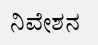ನಿವೇಶನ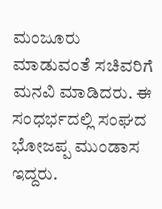ಮಂಜೂರು ಮಾಡುವಂತೆ ಸಚಿವರಿಗೆ ಮನವಿ ಮಾಡಿದರು. ಈ ಸಂಧರ್ಭದಲ್ಲಿ ಸಂಘದ ಭೋಜಪ್ಪ ಮುಂಡಾಸ ಇದ್ದರು.